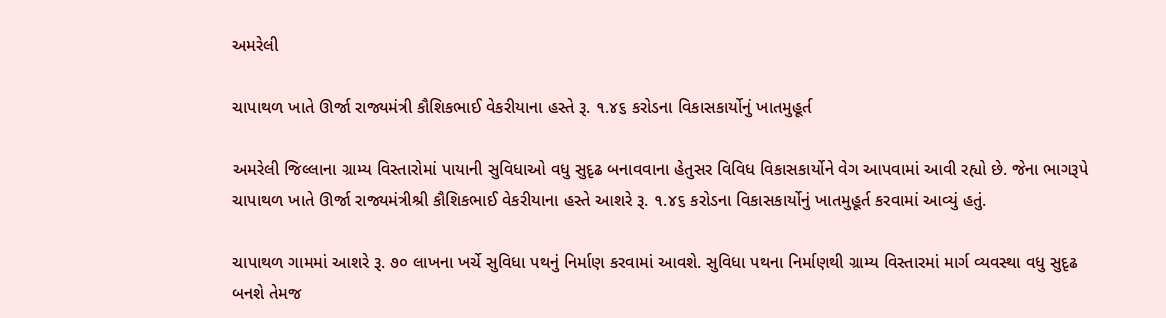અમરેલી

ચાપાથળ ખાતે ઊર્જા રાજ્યમંત્રી કૌશિકભાઈ વેકરીયાના હસ્તે રૂ. ૧.૪૬ કરોડના વિકાસકાર્યોનું ખાતમુહૂર્ત

અમરેલી જિલ્લાના ગ્રામ્ય વિસ્તારોમાં પાયાની સુવિધાઓ વધુ સુદૃઢ બનાવવાના હેતુસર વિવિધ વિકાસકાર્યોને વેગ આપવામાં આવી રહ્યો છે. જેના ભાગરૂપે ચાપાથળ ખાતે ઊર્જા રાજ્યમંત્રીશ્રી કૌશિકભાઈ વેકરીયાના હસ્તે આશરે રૂ. ૧.૪૬ કરોડના વિકાસકાર્યોનું ખાતમુહૂર્ત કરવામાં આવ્યું હતું.

ચાપાથળ ગામમાં આશરે રૂ. ૭૦ લાખના ખર્ચે સુવિધા પથનું નિર્માણ કરવામાં આવશે. સુવિધા પથના નિર્માણથી ગ્રામ્ય વિસ્તારમાં માર્ગ વ્યવસ્થા વધુ સુદૃઢ બનશે તેમજ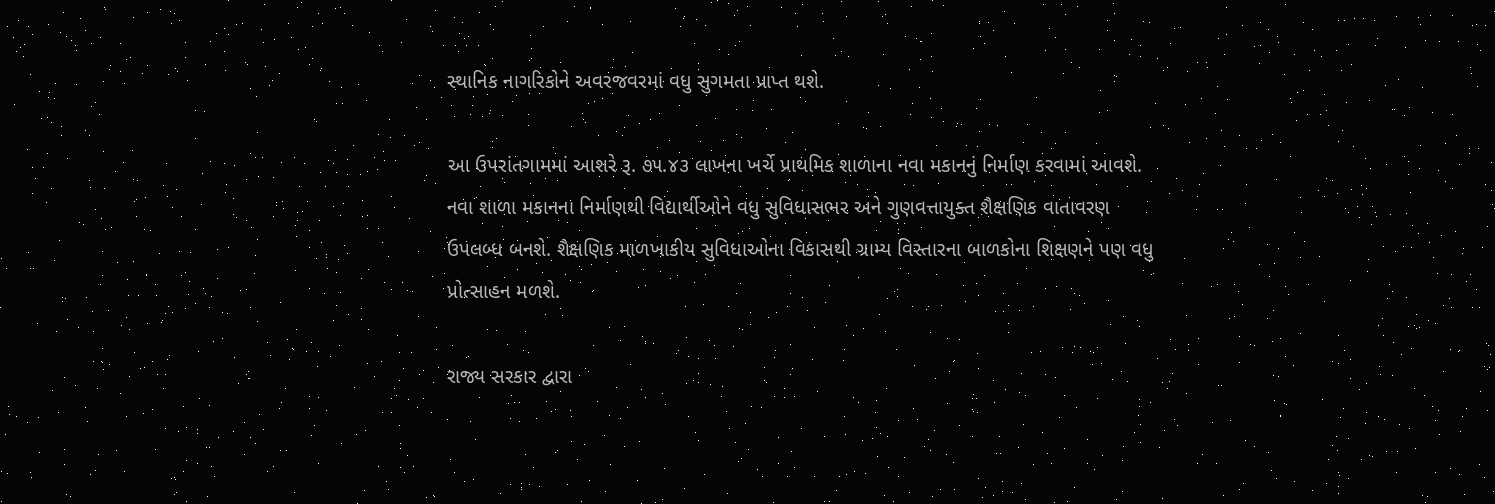સ્થાનિક નાગરિકોને અવરજવરમાં વધુ સુગમતા પ્રાપ્ત થશે.

આ ઉપરાંતગામમાં આશરે રૂ. ૭૫.૪૩ લાખના ખર્ચે પ્રાથમિક શાળાના નવા મકાનનું નિર્માણ કરવામાં આવશે. નવા શાળા મકાનના નિર્માણથી વિદ્યાર્થીઓને વધુ સુવિધાસભર અને ગુણવત્તાયુક્ત શૈક્ષણિક વાતાવરણ ઉપલબ્ધ બનશે. શૈક્ષણિક માળખાકીય સુવિધાઓના વિકાસથી ગ્રામ્ય વિસ્તારના બાળકોના શિક્ષણને પણ વધુ પ્રોત્સાહન મળશે.

રાજ્ય સરકાર દ્વારા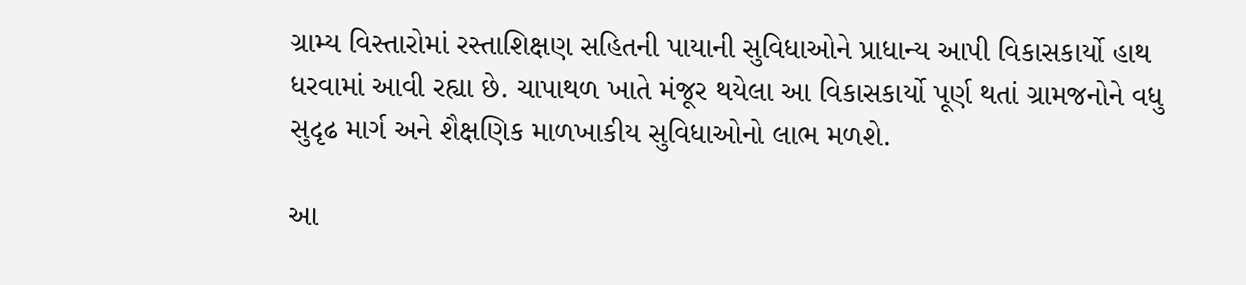ગ્રામ્ય વિસ્તારોમાં રસ્તાશિક્ષણ સહિતની પાયાની સુવિધાઓને પ્રાધાન્ય આપી વિકાસકાર્યો હાથ ધરવામાં આવી રહ્યા છે. ચાપાથળ ખાતે મંજૂર થયેલા આ વિકાસકાર્યો પૂર્ણ થતાં ગ્રામજનોને વધુ સુદૃઢ માર્ગ અને શૈક્ષણિક માળખાકીય સુવિધાઓનો લાભ મળશે.

આ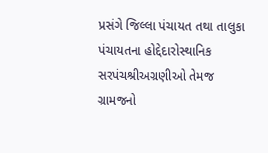પ્રસંગે જિલ્લા પંચાયત તથા તાલુકા પંચાયતના હોદ્દેદારોસ્થાનિક સરપંચશ્રીઅગ્રણીઓ તેમજ ગ્રામજનો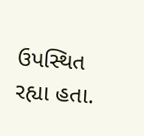ઉપસ્થિત રહ્યા હતા.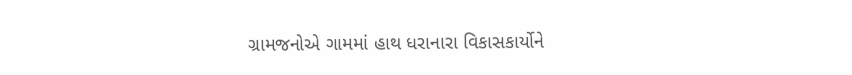ગ્રામજનોએ ગામમાં હાથ ધરાનારા વિકાસકાર્યોને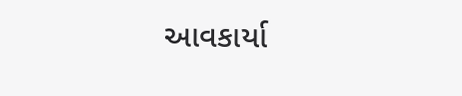આવકાર્યા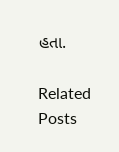હતા.

Related Posts